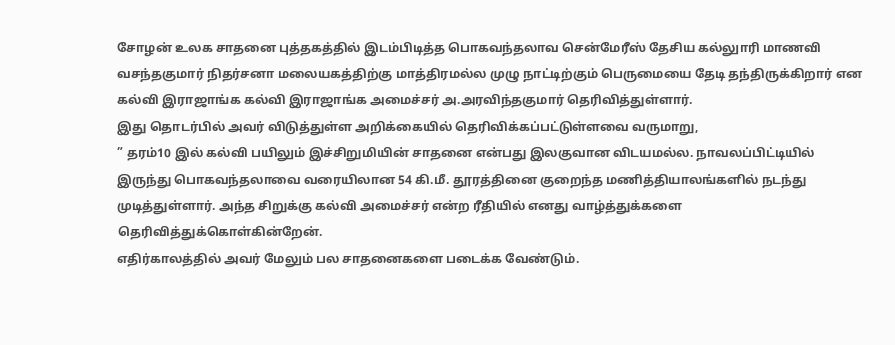சோழன் உலக சாதனை புத்தகத்தில் இடம்பிடித்த பொகவந்தலாவ சென்மேரீஸ் தேசிய கல்லுாரி மாணவி வசந்தகுமார் நிதர்சனா மலையகத்திற்கு மாத்திரமல்ல முழு நாட்டிற்கும் பெருமையை தேடி தந்திருக்கிறார் என கல்வி இராஜாங்க கல்வி இராஜாங்க அமைச்சர் அ.அரவிந்தகுமார் தெரிவித்துள்ளார்.
இது தொடர்பில் அவர் விடுத்துள்ள அறிக்கையில் தெரிவிக்கப்பட்டுள்ளவை வருமாறு,
” தரம்10 இல் கல்வி பயிலும் இச்சிறுமியின் சாதனை என்பது இலகுவான விடயமல்ல. நாவலப்பிட்டியில் இருந்து பொகவந்தலாவை வரையிலான 54 கி.மீ. தூரத்தினை குறைந்த மணித்தியாலங்களில் நடந்து முடித்துள்ளார். அந்த சிறுக்கு கல்வி அமைச்சர் என்ற ரீதியில் எனது வாழ்த்துக்களை தெரிவித்துக்கொள்கின்றேன்.
எதிர்காலத்தில் அவர் மேலும் பல சாதனைகளை படைக்க வேண்டும்.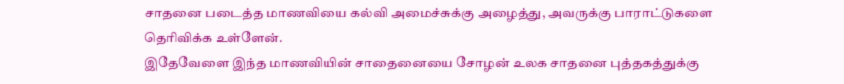சாதனை படைத்த மாணவியை கல்வி அமைச்சுக்கு அழைத்து, அவருக்கு பாராட்டுகளை தெரிவிக்க உள்ளேன்.
இதேவேளை இந்த மாணவியின் சாதைனையை சோழன் உலக சாதனை புத்தகத்துக்கு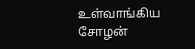உள்வாங்கிய சோழன்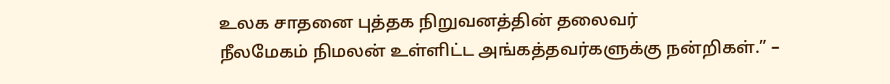உலக சாதனை புத்தக நிறுவனத்தின் தலைவர்
நீலமேகம் நிமலன் உள்ளிட்ட அங்கத்தவர்களுக்கு நன்றிகள்.” –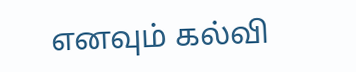எனவும் கல்வி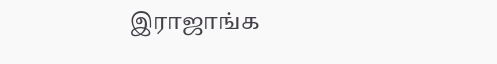இராஜாங்க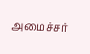அமைச்சர்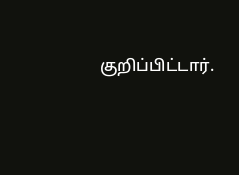குறிப்பிட்டார்.